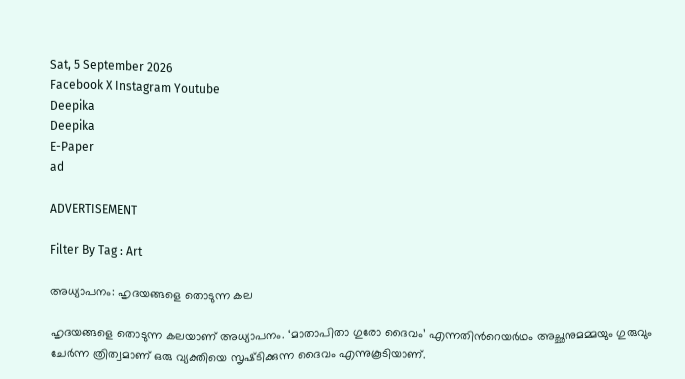Sat, 5 September 2026
Facebook X Instagram Youtube
Deepika
Deepika
E-Paper
ad

ADVERTISEMENT

Filter By Tag : Art

അധ്യാപനം: ഹൃദയങ്ങളെ തൊടുന്ന കല

ഹൃദയങ്ങളെ തൊടുന്ന കലയാണ് അധ്യാപനം. ‘മാതാപിതാ ഗുരോ ദൈവം’ എന്നതിന്‍റെയർഥം അച്ഛനുമമ്മയും ഗുരുവും ചേർന്ന ത്രിത്വമാണ് ഒരു വ്യക്തിയെ സൃഷ്‌ടിക്കുന്ന ദൈവം എന്നുകൂടിയാണ്.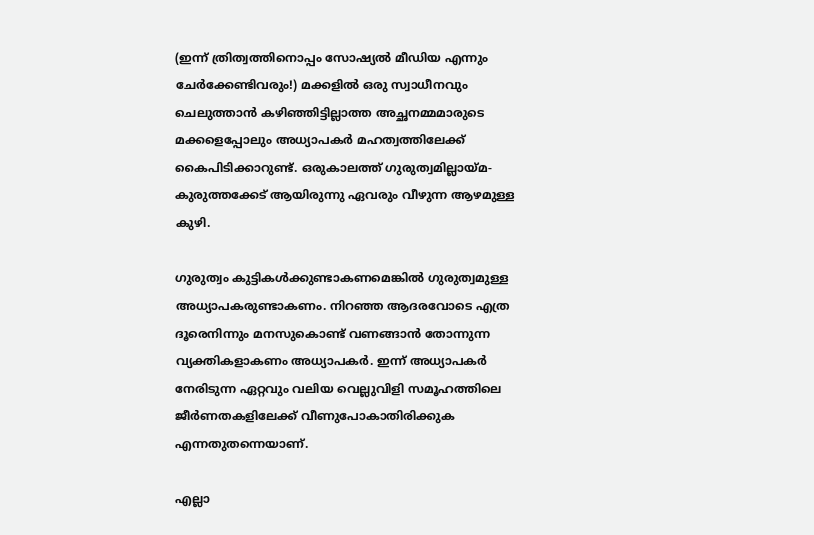(ഇന്ന് ത്രിത്വത്തിനൊപ്പം സോഷ്യൽ മീഡിയ എന്നും ചേർക്കേണ്ടിവരും!) മക്കളിൽ ഒരു സ്വാധീനവും ചെലുത്താൻ കഴിഞ്ഞിട്ടില്ലാത്ത അച്ഛനമ്മമാരുടെ മക്കളെപ്പോലും അധ്യാപകർ മഹത്വത്തിലേക്ക് കൈപിടിക്കാറുണ്ട്. ഒരുകാലത്ത് ഗുരുത്വമില്ലായ്‌മ-കുരുത്തക്കേട് ആയിരുന്നു ഏവരും വീഴുന്ന ആഴമുള്ള കുഴി.

ഗുരുത്വം കുട്ടികൾക്കുണ്ടാകണമെങ്കിൽ ഗുരുത്വമുള്ള അധ്യാപകരുണ്ടാകണം. നിറഞ്ഞ ആദരവോടെ എത്ര ദൂരെനിന്നും മനസുകൊണ്ട് വണങ്ങാൻ തോന്നുന്ന വ്യക്തികളാകണം അധ്യാപകർ. ഇന്ന് അധ്യാപകർ നേരിടുന്ന ഏറ്റവും വലിയ വെല്ലുവിളി സമൂഹത്തിലെ ജീർണതകളിലേക്ക് വീണുപോകാതിരിക്കുക എന്നതുതന്നെയാണ്.

എല്ലാ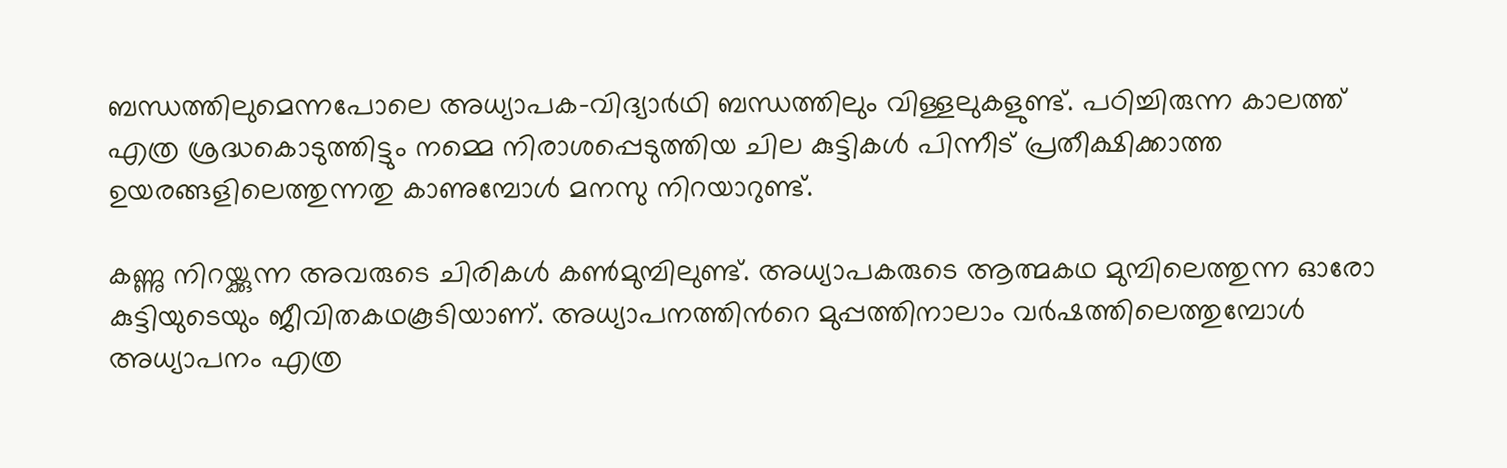ബന്ധത്തിലുമെന്നപോലെ അധ്യാപക-വിദ്യാർഥി ബന്ധത്തിലും വിള്ളലുകളുണ്ട്. പഠിച്ചിരുന്ന കാലത്ത് എത്ര ശ്രദ്ധകൊടുത്തിട്ടും നമ്മെ നിരാശപ്പെടുത്തിയ ചില കുട്ടികൾ പിന്നീട് പ്രതീക്ഷിക്കാത്ത ഉയരങ്ങളിലെത്തുന്നതു കാണുമ്പോൾ മനസു നിറയാറുണ്ട്.

കണ്ണു നിറയ്ക്കുന്ന അവരുടെ ചിരികൾ കൺമുമ്പിലുണ്ട്. അധ്യാപകരുടെ ആത്മകഥ മുമ്പിലെത്തുന്ന ഓരോ കുട്ടിയുടെയും ജീവിതകഥകൂടിയാണ്. അധ്യാപനത്തിന്‍റെ മുപ്പത്തിനാലാം വർഷത്തിലെത്തുമ്പോൾ അധ്യാപനം എത്ര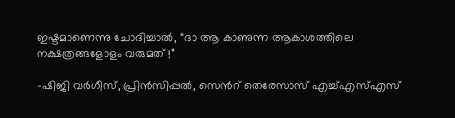ഇഷ്ടമാണെന്നു ചോദിച്ചാൽ, “ദാ ആ കാണുന്ന ആകാശത്തിലെ നക്ഷത്രങ്ങളോളം വരുമത് !”

-ഷിജി വർഗീസ്, പ്രിൻസിപ്പൽ, സെന്‍റ് തെരേസാസ് എച്ച്എസ്എസ്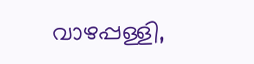വാഴപ്പള്ളി,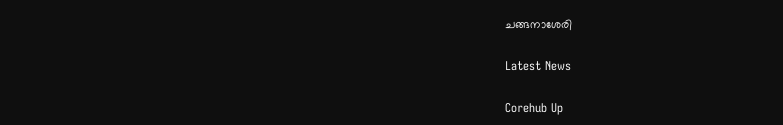ചങ്ങനാശേരി

Latest News

Corehub Up